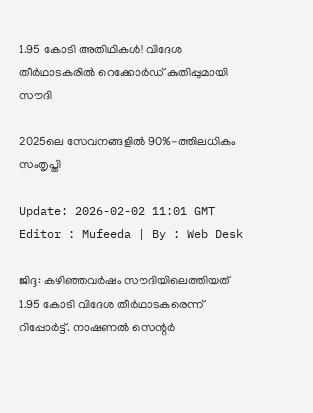1.95 കോടി അതിഥികൾ! വിദേശ തീർഥാടകരിൽ റെക്കോർഡ് കുതിപ്പുമായി സൗദി

2025ലെ സേവനങ്ങളിൽ 90%-ത്തിലധികം സംതൃപ്തി

Update: 2026-02-02 11:01 GMT
Editor : Mufeeda | By : Web Desk

ജിദ്ദ: കഴിഞ്ഞവർഷം സൗദിയിലെത്തിയത് 1.95 കോടി വിദേശ തീർഥാടകരെന്ന് റിപ്പോർട്ട്. നാഷണൽ സെന്റർ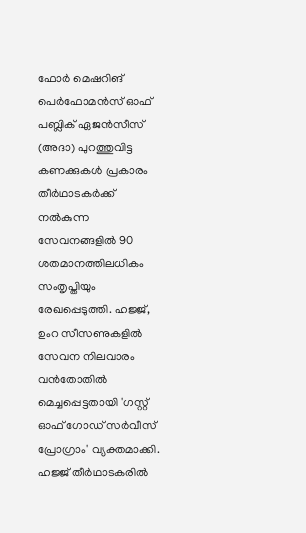ഫോർ മെഷറിങ് പെർഫോമൻസ് ഓഫ് പബ്ലിക് ഏജൻസീസ് (അദാ) പുറത്തുവിട്ട കണക്കുകൾ പ്രകാരം തീർഥാടകർക്ക് നൽകുന്ന സേവനങ്ങളിൽ 90 ശതമാനത്തിലധികം സംതൃപ്തിയും രേഖപ്പെടുത്തി. ഹജ്ജ്, ഉംറ സീസണുകളിൽ സേവന നിലവാരം വൻതോതിൽ മെച്ചപ്പെട്ടതായി 'ഗസ്റ്റ് ഓഫ് ഗോഡ് സർവീസ് പ്രോഗ്രാം' വ്യക്തമാക്കി. ഹജ്ജ് തീർഥാടകരിൽ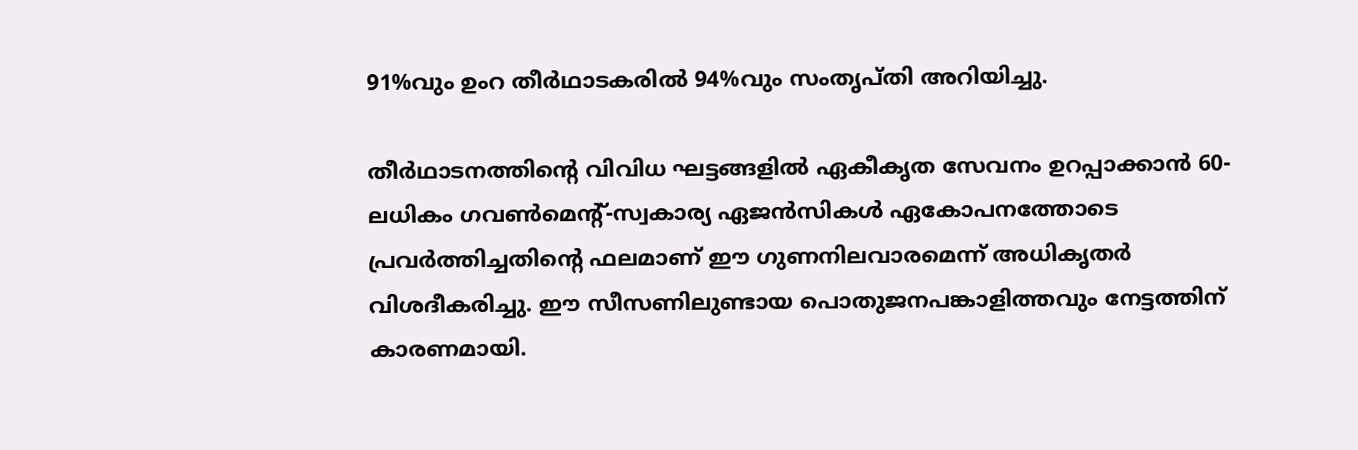91%വും ഉംറ തീർഥാടകരിൽ 94%വും സംതൃപ്തി അറിയിച്ചു.

തീർഥാടനത്തിന്റെ വിവിധ ഘട്ടങ്ങളിൽ ഏകീകൃത സേവനം ഉറപ്പാക്കാൻ 60-ലധികം ഗവൺമെന്റ്-സ്വകാര്യ ഏജൻസികൾ ഏകോപനത്തോടെ പ്രവർത്തിച്ചതിന്റെ ഫലമാണ് ഈ ഗുണനിലവാരമെന്ന് അധികൃതർ വിശദീകരിച്ചു. ഈ സീസണിലുണ്ടായ പൊതുജനപങ്കാളിത്തവും നേട്ടത്തിന് കാരണമായി.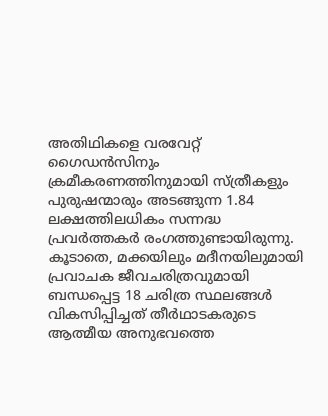അതിഥികളെ വരവേറ്റ് ഗൈഡൻസിനും ക്രമീകരണത്തിനുമായി സ്ത്രീകളും പുരുഷന്മാരും അടങ്ങുന്ന 1.84 ലക്ഷത്തിലധികം സന്നദ്ധ പ്രവർത്തകർ രംഗത്തുണ്ടായിരുന്നു. കൂടാതെ, മക്കയിലും മദീനയിലുമായി പ്രവാചക ജീവചരിത്രവുമായി ബന്ധപ്പെട്ട 18 ചരിത്ര സ്ഥലങ്ങൾ വികസിപ്പിച്ചത് തീർഥാടകരുടെ ആത്മീയ അനുഭവത്തെ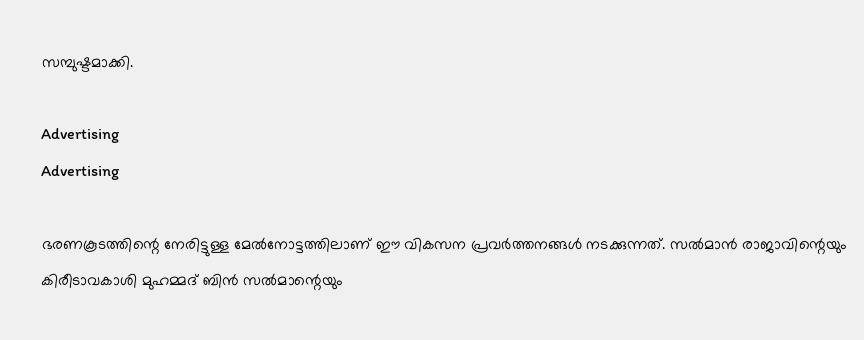സമ്പുഷ്ടമാക്കി.

Advertising
Advertising

ഭരണകൂടത്തിന്റെ നേരിട്ടുള്ള മേൽനോട്ടത്തിലാണ് ഈ വികസന പ്രവർത്തനങ്ങൾ നടക്കുന്നത്. സൽമാൻ രാജാവിന്റെയും കിരീടാവകാശി മുഹമ്മദ് ബിൻ സൽമാന്റെയും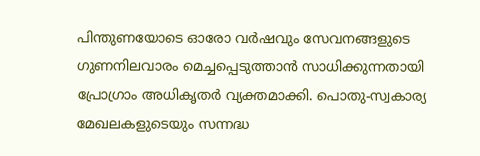പിന്തുണയോടെ ഓരോ വർഷവും സേവനങ്ങളുടെ ഗുണനിലവാരം മെച്ചപ്പെടുത്താൻ സാധിക്കുന്നതായി പ്രോഗ്രാം അധികൃതർ വ്യക്തമാക്കി. പൊതു-സ്വകാര്യ മേഖലകളുടെയും സന്നദ്ധ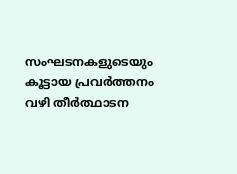സംഘടനകളുടെയും കൂട്ടായ പ്രവർത്തനം വഴി തീർത്ഥാടന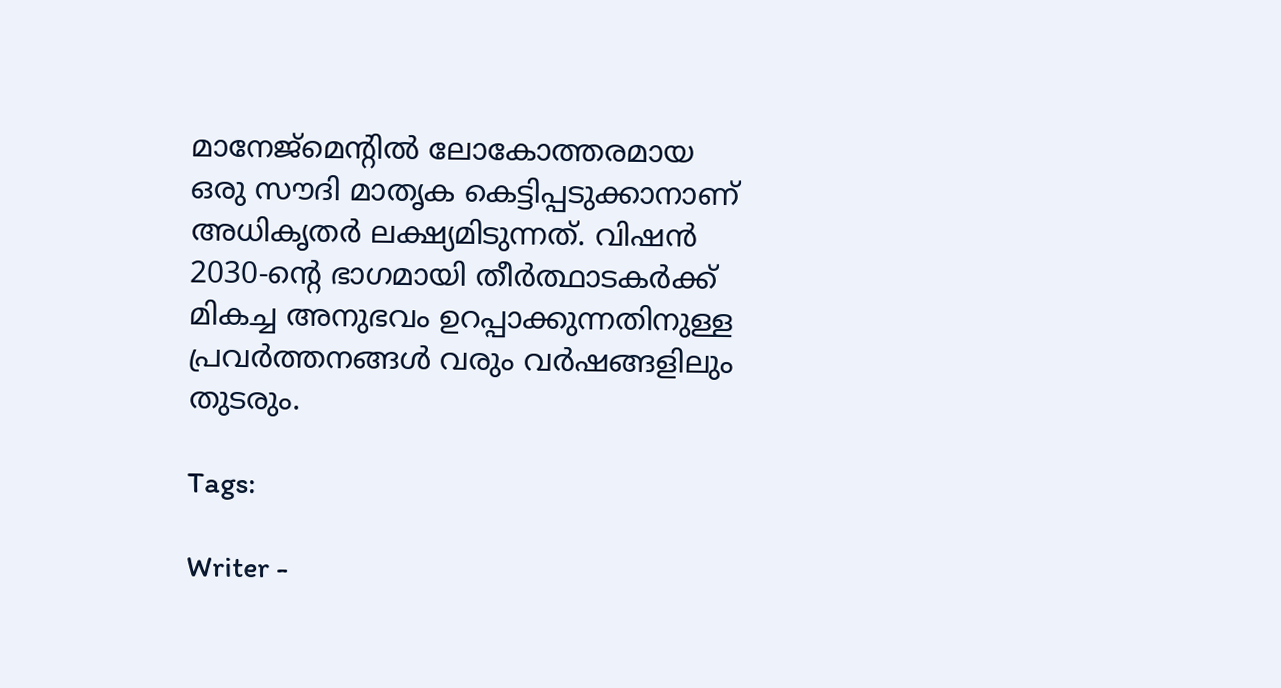മാനേജ്‌മെന്റിൽ ലോകോത്തരമായ ഒരു സൗദി മാതൃക കെട്ടിപ്പടുക്കാനാണ് അധികൃതർ ലക്ഷ്യമിടുന്നത്. വിഷൻ 2030-ന്റെ ഭാഗമായി തീർത്ഥാടകർക്ക് മികച്ച അനുഭവം ഉറപ്പാക്കുന്നതിനുള്ള പ്രവർത്തനങ്ങൾ വരും വർഷങ്ങളിലും തുടരും.

Tags:

Writer -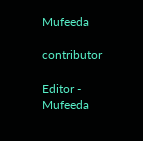Mufeeda

contributor

Editor - Mufeeda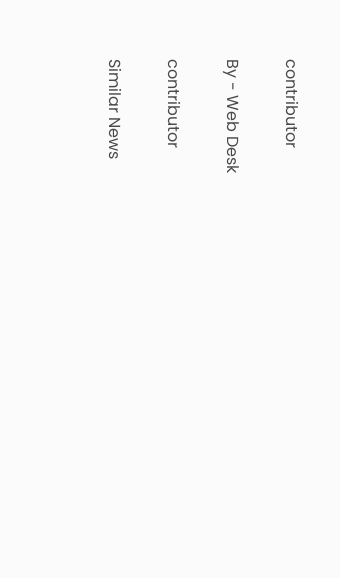contributor

By - Web Desk

contributor

Similar News